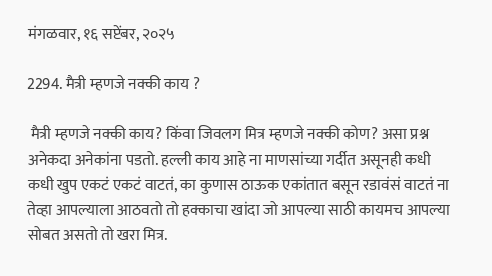मंगळवार, १६ सप्टेंबर, २०२५

2294. मैत्री म्हणजे नक्की काय ?

 मैत्री म्हणजे नक्की काय? किंवा जिवलग मित्र म्हणजे नक्की कोण? असा प्रश्न अनेकदा अनेकांना पडतो. हल्ली काय आहे ना माणसांच्या गर्दीत असूनही कधी कधी खुप एकटं एकटं वाटतं, का कुणास ठाऊक एकांतात बसून रडावंसं वाटतं ना तेव्हा आपल्याला आठवतो तो हक्काचा खांदा जो आपल्या साठी कायमच आपल्या सोबत असतो तो खरा मित्र.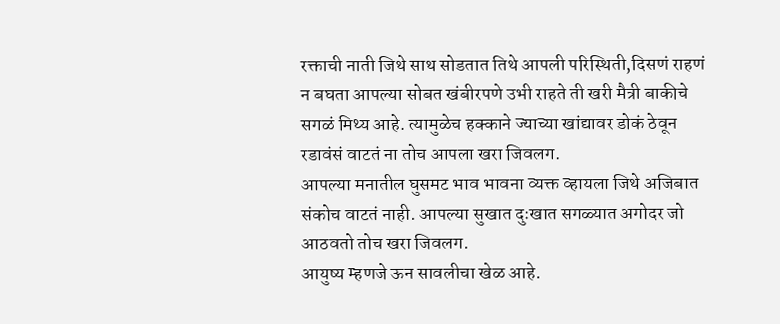रक्ताची नाती जिथे साथ सोडतात तिथे आपली परिस्थिती,दिसणं राहणं न बघता आपल्या सोबत खंबीरपणे उभी राहते ती खरी मैत्री बाकीचे सगळं मिथ्य आहे. त्यामुळेच हक्काने ज्याच्या खांद्यावर डोकं ठेवून रडावंसं वाटतं ना तोच आपला खरा जिवलग.
आपल्या मनातील घुसमट भाव भावना व्यक्त व्हायला जिथे अजिबात संकोच वाटतं नाही. आपल्या सुखात दुःखात सगळ्यात अगोदर जो आठवतो तोच खरा जिवलग.
आयुष्य म्हणजे ऊन सावलीचा खेळ आहे.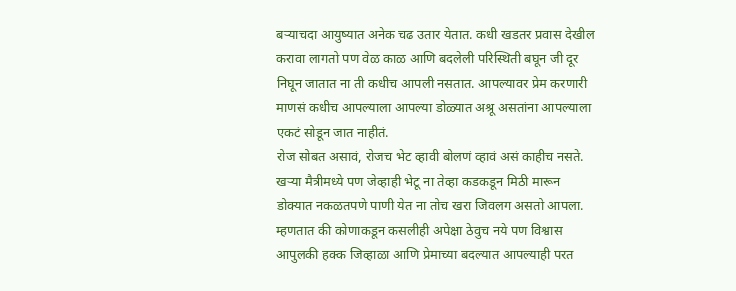बऱ्याचदा आयुष्यात अनेक चढ उतार येतात. कधी खडतर प्रवास देखील करावा लागतो पण वेळ काळ आणि बदलेली परिस्थिती बघून जी दूर निघून जातात ना ती कधीच आपली नसतात. आपल्यावर प्रेम करणारी माणसं कधीच आपल्याला आपल्या डोळ्यात अश्रू असतांना आपल्याला एकटं सोडून जात नाहीतं.
रोज सोबत असावं, रोजच भेट व्हावी बोलणं व्हावं असं काहीच नसते. खऱ्या मैत्रीमध्ये पण जेव्हाही भेटू ना तेव्हा कडकडून मिठी मारून डोक्यात नकळतपणे पाणी येत ना तोच खरा जिवलग असतो आपला.
म्हणतात की कोणाकडून कसलीही अपेक्षा ठेवुच नये पण विश्वास आपुलकी हक्क जिव्हाळा आणि प्रेमाच्या बदल्यात आपल्याही परत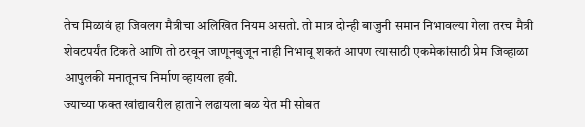तेच मिळावं हा जिवलग मैत्रीचा अलिखित नियम असतो. तो मात्र दोन्ही बाजुनी समान निभावल्या गेला तरच मैत्री शेवटपर्यंत टिकते आणि तो ठरवून जाणूनबुजून नाही निभावू शकतं आपण त्यासाठी एकमेकांसाठी प्रेम जिव्हाळा आपुलकी मनातूनच निर्माण व्हायला हवी.
ज्याच्या फक्त खांद्यावरील हाताने लढायला बळ येत मी सोबत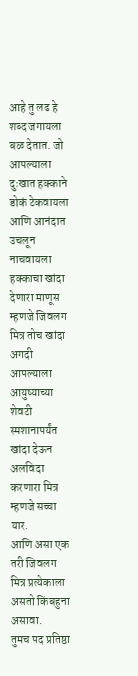आहे तु लढ हे शब्द जगायला बळ देतात. जो आपल्याला दुःखात हक्काने डोकं टेकवायला आणि आनंदात उचलून नाचवायला हक्काचा खांदा देणारा माणूस म्हणजे जिवलग मित्र तोच खांदा अगदी आपल्याला आयुष्याच्या शेवटी स्मशानापर्यंत खांदा देऊन अलविदा करणारा मित्र म्हणजे सच्चा यार.
आणि असा एक तरी जिवलग मित्र प्रत्येकाला असतो किंबहुना असावा.
तुमच पद प्रतिष्ठा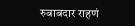रुबाबदार राहणं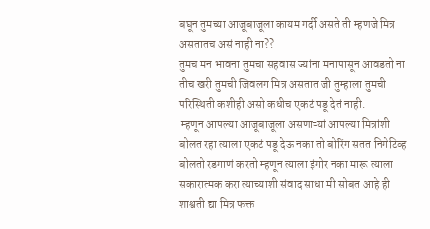बघून तुमच्या आजूबाजूला कायम गर्दी असते ती म्हणजे मित्र असतातच असं नाही ना??
तुमच मन भावना तुमचा सहवास ज्यांना मनापासून आवडतो ना तीच खरी तुमची जिवलग मित्र असतात जी तुम्हाला तुमची परिस्थिती कशीही असो कधीच एकटं पडू देतं नाही.
 म्हणून आपल्या आजूबाजूला असणाऱ्यां आपल्या मित्रांशी बोलत रहा त्याला एकटं पडू देऊ नका तो बोरिंग सतत निगेटिव्ह बोलतो रडगाणं करतो म्हणून त्याला इंगोर नका मारू त्याला सकारात्मक करा त्याच्याशी संवाद साधा मी सोबत आहे ही शाश्वती द्या मित्र फक्त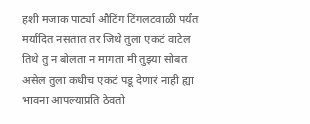हशी मजाक पार्ट्या औटिंग टिंगलटवाळी पर्यंत मर्यादित नसतात तर जिथे तुला एकटं वाटेल तिथे तु न बोलता न मागता मी तुझ्या सोबत असेल तुला कधीच एकटं पडू देणारं नाही ह्या भावना आपल्याप्रति ठेवतो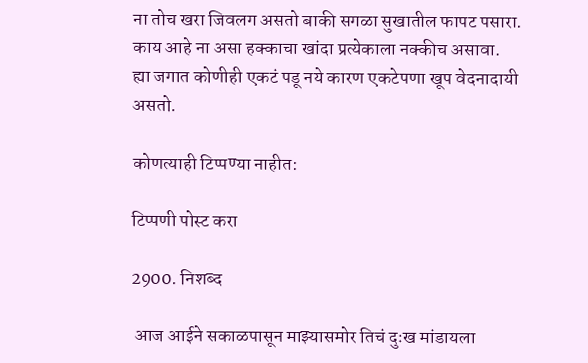ना तोच खरा जिवलग असतो बाकी सगळा सुखातील फापट पसारा.
काय आहे ना असा हक्काचा खांदा प्रत्येकाला नक्कीच असावा.
ह्या जगात कोणीही एकटं पडू नये कारण एकटेपणा खूप वेदनादायी असतो.

कोणत्याही टिप्पण्‍या नाहीत:

टिप्पणी पोस्ट करा

2900. निशब्द

 आज आईने सकाळपासून माझ्यासमोर तिचं दुःख मांडायला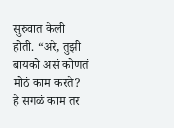सुरुवात केली होती. “अरे, तुझी बायको असं कोणतं मोठं काम करते? हे सगळं काम तर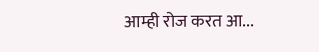आम्ही रोज करत आ...